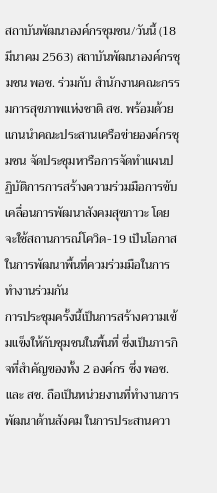สถาบันพัฒนาองค์กรชุมชน/วันนี้ (18 มีนาคม 2563) สถาบันพัฒนาองค์กรชุมชน พอช. ร่วมกับ สำนักงานคณะกรรมการสุขภาพแห่งชาติ สช. พร้อมด้วยแกนนำคณะประสานเครือข่ายองค์กรชุมชน จัดประชุมหารือการจัดทำแผนปฏิบัติการการสร้างความร่วมมือการขับเคลื่อนการพัฒนาสังคมสุขภาวะ โดยจะใช้สถานการณ์โควิด-19 เป็นโอกาสในการพัฒนาพื้นที่ควมร่วมมือในการทำงานร่วมกัน
การประชุมครั้งนี้เป็นการสร้างความเข้มแข็งให้กับชุมชนในพื้นที่ ซึ่งเป็นภารกิจที่สำคัญของทั้ง 2 องค์กร ซึ่ง พอช.และ สช. ถือเป็นหน่วยงานที่ทำงานการพัฒนาด้านสังคม ในการประสานควา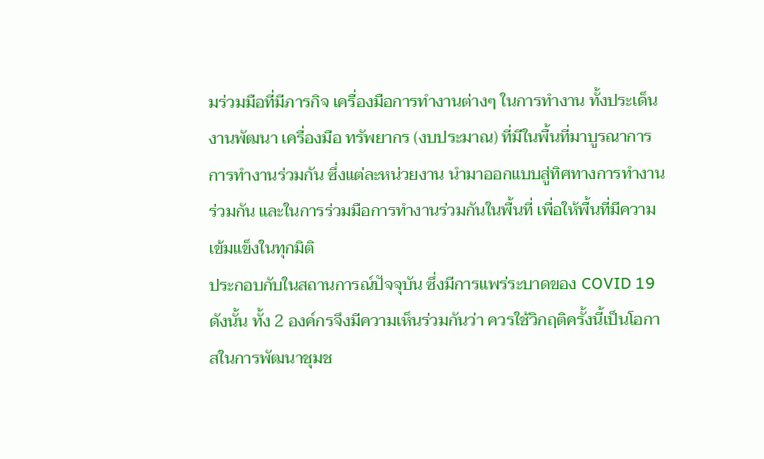มร่วมมือที่มีภารกิจ เครื่องมือการทำงานต่างๆ ในการทำงาน ทั้งประเด็นงานพัฒนา เครื่องมือ ทรัพยากร (งบประมาณ) ที่มีในพื้นที่มาบูรณาการการทำงานร่วมกัน ซึ่งแต่ละหน่วยงาน นำมาออกแบบสู่ทิศทางการทำงานร่วมกัน และในการร่วมมือการทำงานร่วมกันในพื้นที่ เพื่อให้พื้นที่มีความเข้มแข็งในทุกมิติ
ประกอบกับในสถานการณ์ปัจจุบัน ซึ่งมีการแพร่ระบาดของ COVID 19 ดังนั้น ทั้ง 2 องค์กรจึงมีความเห็นร่วมกันว่า ควรใช้วิกฤติครั้งนี้เป็นโอกาสในการพัฒนาชุมช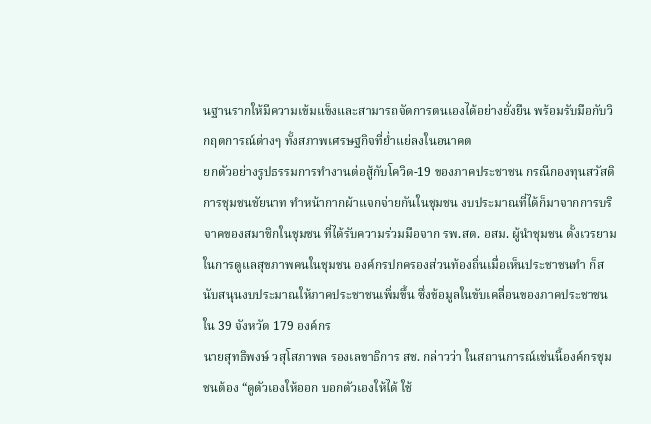นฐานรากให้มีความเข้มแข็งและสามารถจัดการตนเองได้อย่างยั่งยืน พร้อมรับมือกับวิกฤตการณ์ต่างๆ ทั้งสภาพเศรษฐกิจที่ย่ำแย่ลงในอนาคต
ยกตัวอย่างรูปธรรมการทำงานต่อสู้กับโควิด-19 ของภาคประชาชน กรณีกองทุนสวัสดิการชุมชนชัยนาท ทำหน้ากากผ้าแจกจ่ายกันในชุมชน งบประมาณที่ได้ก็มาจากการบริจาคของสมาชิกในชุมชน ที่ได้รับความร่วมมือจาก รพ.สต. อสม. ผู้นำชุมชน ตั้งเวรยามในการดูแลสุขภาพคนในชุมชน องค์กรปกครองส่วนท้องถิ่นเมื่อเห็นประชาชนทำ ก็สนับสนุนงบประมาณให้ภาคประชาชนเพิ่มขึ้น ซึ่งข้อมูลในขับเคลื่อนของภาคประชาชนใน 39 จังหวัด 179 องค์กร
นายสุทธิพงษ์ วสุโสภาพล รองเลขาธิการ สช. กล่าวว่า ในสถานการณ์เช่นนี้องค์กรชุมชนต้อง “ดูตัวเองให้ออก บอกตัวเองให้ได้ ใช้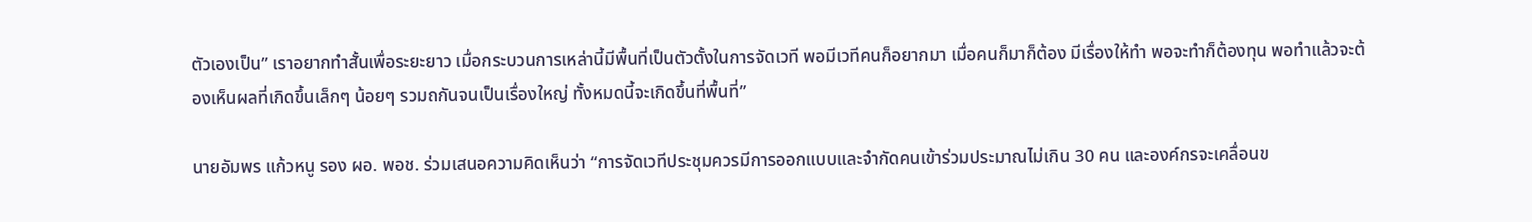ตัวเองเป็น” เราอยากทำสั้นเพื่อระยะยาว เมื่อกระบวนการเหล่านี้มีพื้นที่เป็นตัวตั้งในการจัดเวที พอมีเวทีคนก็อยากมา เมื่อคนก็มาก็ต้อง มีเรื่องให้ทำ พอจะทำก็ต้องทุน พอทำแล้วจะต้องเห็นผลที่เกิดขึ้นเล็กๆ น้อยๆ รวมถกันจนเป็นเรื่องใหญ่ ทั้งหมดนี้จะเกิดขึ้นที่พื้นที่”

นายอัมพร แก้วหนู รอง ผอ. พอช. ร่วมเสนอความคิดเห็นว่า “การจัดเวทีประชุมควรมีการออกแบบและจำกัดคนเข้าร่วมประมาณไม่เกิน 30 คน และองค์กรจะเคลื่อนข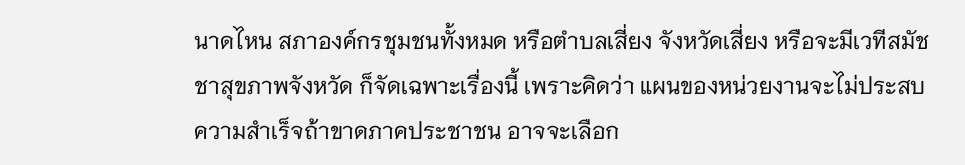นาดไหน สภาองค์กรชุมชนทั้งหมด หรือตำบลเสี่ยง จังหวัดเสี่ยง หรือจะมีเวทีสมัชชาสุขภาพจังหวัด ก็จัดเฉพาะเรื่องนี้ เพราะคิดว่า แผนของหน่วยงานจะไม่ประสบความสำเร็จถ้าขาดภาคประชาชน อาจจะเลือก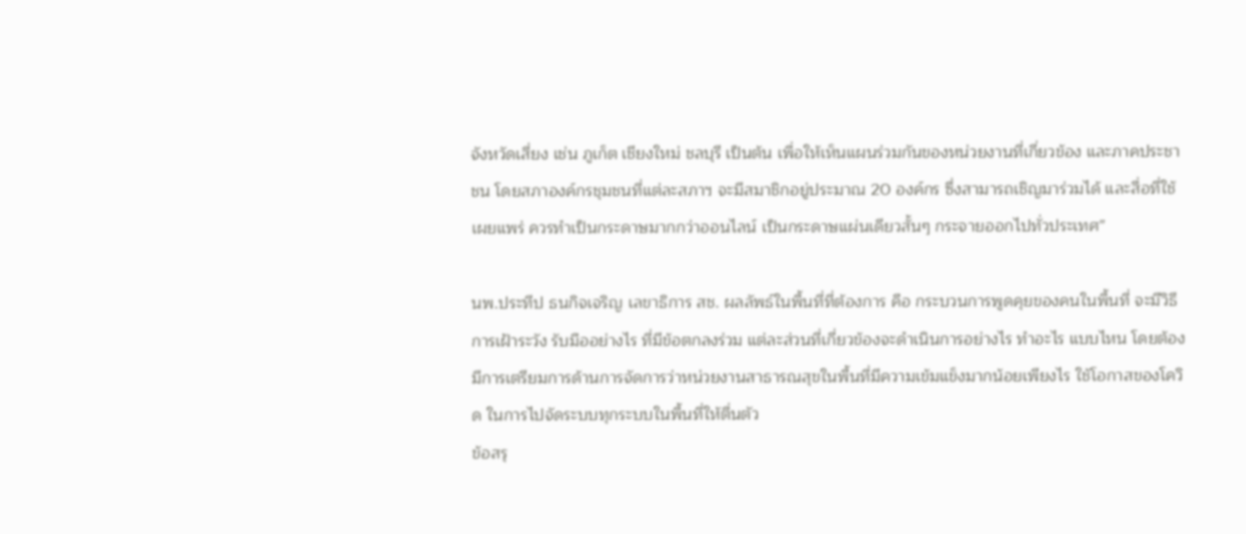จังหวัดเสี่ยง เช่น ภูเก็ต เชียงใหม่ ชลบุรี เป็นต้น เพื่อให้เห็นแผนร่วมกันของหน่วยงานที่เกี่ยวข้อง และภาคประชาชน โดยสภาองค์กรชุมชนที่แต่ละสภาฯ จะมีสมาชิกอยู่ประมาณ 20 องค์กร ซึ่งสามารถเชิญมาร่วมได้ และสื่อที่ใช้เผยแพร่ ควรทำเป็นกระดาษมากกว่าออนไลน์ เป็นกระดาษแผ่นเดียวสั้นๆ กระจายออกไปทั่วประเทศ”

นพ.ประทีป ธนกิจเจริญ เลขาธิการ สช. ผลลัพธ์ในพื้นที่ที่ต้องการ คือ กระบวนการพูดคุยของคนในพื้นที่ จะมีวิธีการเฝ้าระวัง รับมืออย่างไร ที่มีข้อตกลงร่วม แต่ละส่วนที่เกี่ยวข้องจะดำเนินการอย่างไร ทำอะไร แบบไหน โดยต้องมีการเตรียมการด้านการจัดการว่าหน่วยงานสาธารณสุขในพื้นที่มีความเข้มแข็งมากน้อยเพียงไร ใช้โอกาสของโควิด ในการไปจัดระบบทุกระบบในพื้นที่ให้ตื่นตัว
ข้อสรุ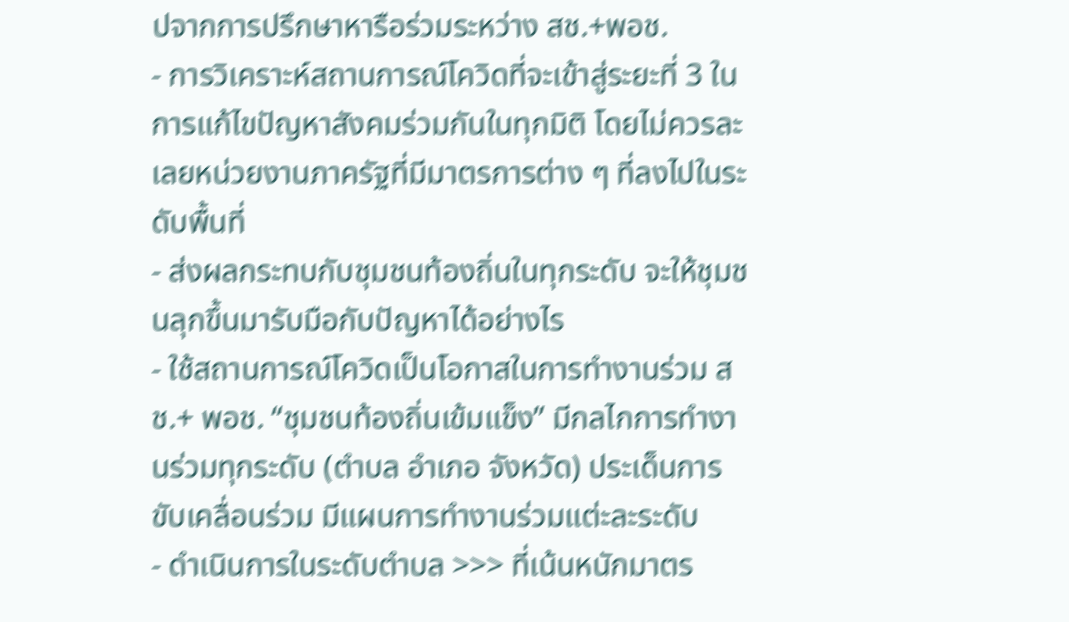ปจากการปรึกษาหารือร่วมระหว่าง สช.+พอช.
- การวิเคราะห์สถานการณ์โควิดที่จะเข้าสู่ระยะที่ 3 ในการแก้ไขปัญหาสังคมร่วมกันในทุกมิติ โดยไม่ควรละเลยหน่วยงานภาครัฐที่มีมาตรการต่าง ๆ ที่ลงไปในระดับพื้นที่
- ส่งผลกระทบกับชุมชนท้องถิ่นในทุกระดับ จะให้ชุมชนลุกขึ้นมารับมือกับปัญหาได้อย่างไร
- ใช้สถานการณ์โควิดเป็นโอกาสในการทำงานร่วม สช.+ พอช. “ชุมชนท้องถิ่นเข้มแข็ง” มีกลไกการทำงานร่วมทุกระดับ (ตำบล อำเภอ จังหวัด) ประเด็นการขับเคลื่อนร่วม มีแผนการทำงานร่วมแต่ะละระดับ
- ดำเนินการในระดับตำบล >>> ที่เน้นหนักมาตร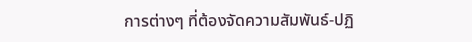การต่างๆ ที่ต้องจัดความสัมพันธ์-ปฏิ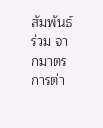สัมพันธ์ร่วม จากมาตรการต่า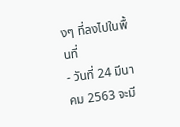งๆ ที่ลงไปในพื้นที่
- วันที่ 24 มีนาคม 2563 จะมี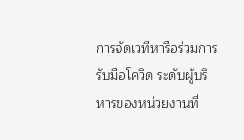การจัดเวทีหารือร่วมการรับมือโควิด ระดับผู้บริหารของหน่วยงานที่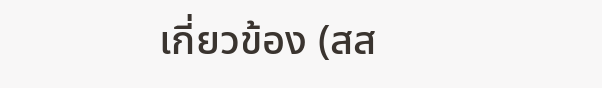เกี่ยวข้อง (สส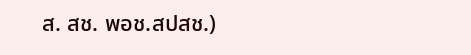ส. สช. พอช.สปสช.)